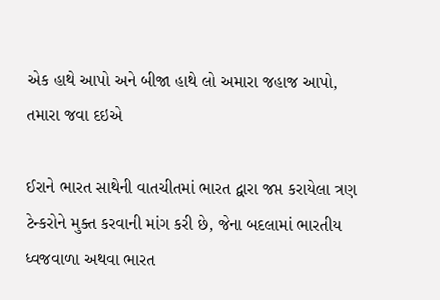એક હાથે આપો અને બીજા હાથે લો અમારા જહાજ આપો, તમારા જવા દઇએ

ઈરાને ભારત સાથેની વાતચીતમાં ભારત દ્વારા જપ્ત કરાયેલા ત્રણ ટેન્કરોને મુક્ત કરવાની માંગ કરી છે, જેના બદલામાં ભારતીય ધ્વજવાળા અથવા ભારત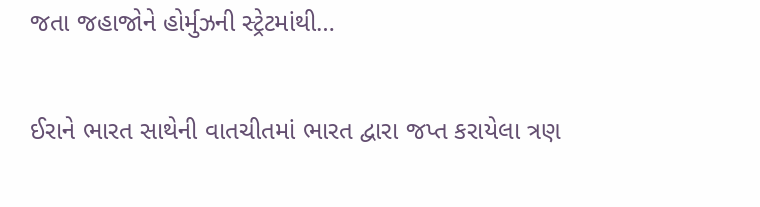જતા જહાજોને હોર્મુઝની સ્ટ્રેટમાંથી…

ઈરાને ભારત સાથેની વાતચીતમાં ભારત દ્વારા જપ્ત કરાયેલા ત્રણ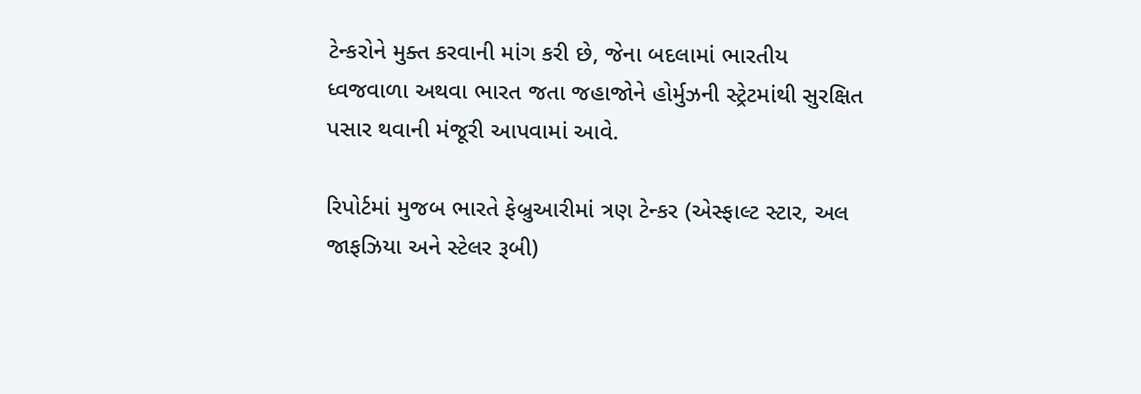ટેન્કરોને મુક્ત કરવાની માંગ કરી છે, જેના બદલામાં ભારતીય ધ્વજવાળા અથવા ભારત જતા જહાજોને હોર્મુઝની સ્ટ્રેટમાંથી સુરક્ષિત પસાર થવાની મંજૂરી આપવામાં આવે.

રિપોર્ટમાં મુજબ ભારતે ફેબ્રુઆરીમાં ત્રણ ટેન્કર (એસ્ફાલ્ટ સ્ટાર, અલ જાફઝિયા અને સ્ટેલર રૂબી)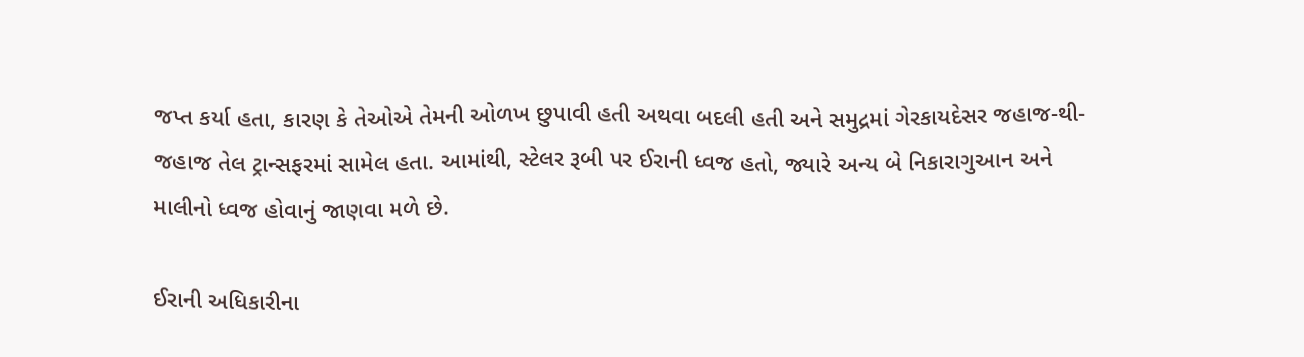જપ્ત કર્યા હતા, કારણ કે તેઓએ તેમની ઓળખ છુપાવી હતી અથવા બદલી હતી અને સમુદ્રમાં ગેરકાયદેસર જહાજ-થી-જહાજ તેલ ટ્રાન્સફરમાં સામેલ હતા. આમાંથી, સ્ટેલર રૂબી પર ઈરાની ધ્વજ હતો, જ્યારે અન્ય બે નિકારાગુઆન અને માલીનો ધ્વજ હોવાનું જાણવા મળે છે.

ઈરાની અધિકારીના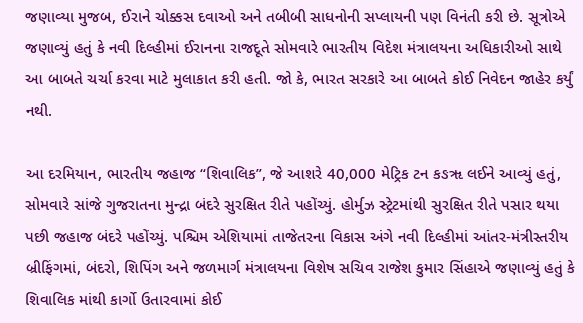જણાવ્યા મુજબ, ઈરાને ચોક્કસ દવાઓ અને તબીબી સાધનોની સપ્લાયની પણ વિનંતી કરી છે. સૂત્રોએ જણાવ્યું હતું કે નવી દિલ્હીમાં ઈરાનના રાજદૂતે સોમવારે ભારતીય વિદેશ મંત્રાલયના અધિકારીઓ સાથે આ બાબતે ચર્ચા કરવા માટે મુલાકાત કરી હતી. જો કે, ભારત સરકારે આ બાબતે કોઈ નિવેદન જાહેર કર્યું નથી.

આ દરમિયાન, ભારતીય જહાજ “શિવાલિક”, જે આશરે 40,000 મેટ્રિક ટન કઙૠ લઈને આવ્યું હતું, સોમવારે સાંજે ગુજરાતના મુન્દ્રા બંદરે સુરક્ષિત રીતે પહોંચ્યું. હોર્મુઝ સ્ટ્રેટમાંથી સુરક્ષિત રીતે પસાર થયા પછી જહાજ બંદરે પહોંચ્યું. પશ્ચિમ એશિયામાં તાજેતરના વિકાસ અંગે નવી દિલ્હીમાં આંતર-મંત્રીસ્તરીય બ્રીફિંગમાં, બંદરો, શિપિંગ અને જળમાર્ગ મંત્રાલયના વિશેષ સચિવ રાજેશ કુમાર સિંહાએ જણાવ્યું હતું કે શિવાલિક માંથી કાર્ગો ઉતારવામાં કોઈ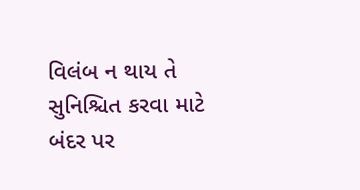વિલંબ ન થાય તે સુનિશ્ચિત કરવા માટે બંદર પર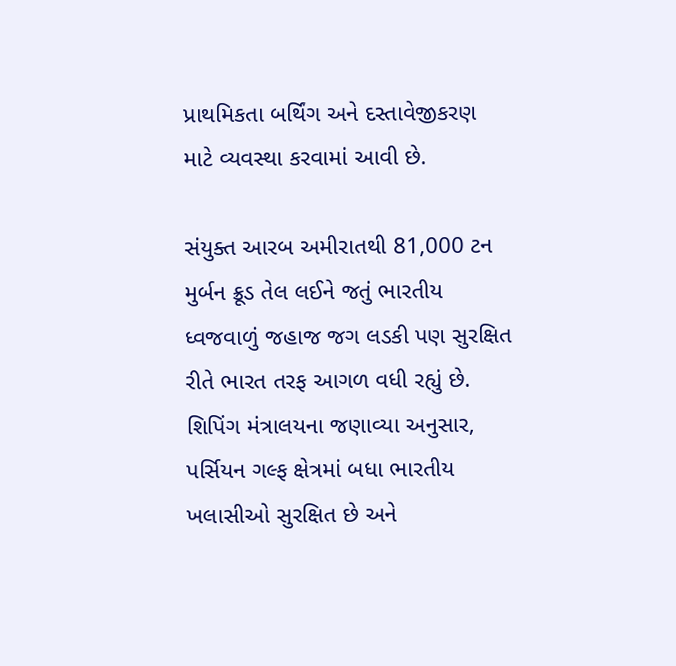પ્રાથમિકતા બર્થિંગ અને દસ્તાવેજીકરણ માટે વ્યવસ્થા કરવામાં આવી છે.

સંયુક્ત આરબ અમીરાતથી 81,000 ટન મુર્બન ક્રૂડ તેલ લઈને જતું ભારતીય ધ્વજવાળું જહાજ જગ લડકી પણ સુરક્ષિત રીતે ભારત તરફ આગળ વધી રહ્યું છે. શિપિંગ મંત્રાલયના જણાવ્યા અનુસાર, પર્સિયન ગલ્ફ ક્ષેત્રમાં બધા ભારતીય ખલાસીઓ સુરક્ષિત છે અને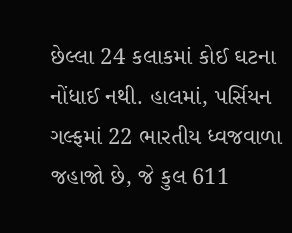છેલ્લા 24 કલાકમાં કોઈ ઘટના નોંધાઈ નથી. હાલમાં, પર્સિયન ગલ્ફમાં 22 ભારતીય ધ્વજવાળા જહાજો છે, જે કુલ 611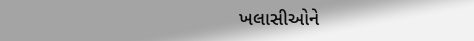ખલાસીઓને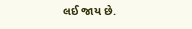લઈ જાય છે.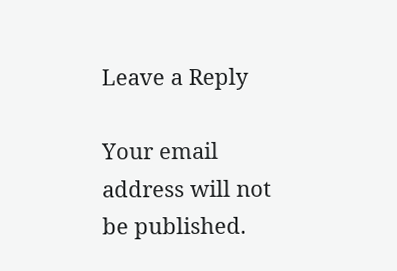Leave a Reply

Your email address will not be published.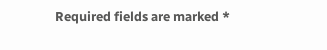Required fields are marked *